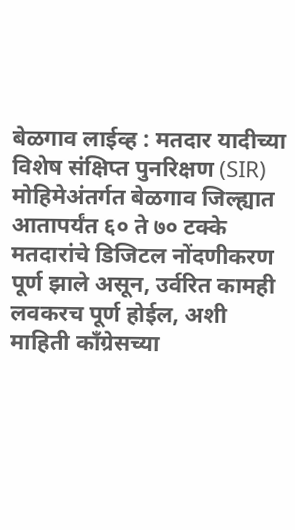बेळगाव लाईव्ह : मतदार यादीच्या विशेष संक्षिप्त पुनरिक्षण (SIR) मोहिमेअंतर्गत बेळगाव जिल्ह्यात आतापर्यंत ६० ते ७० टक्के मतदारांचे डिजिटल नोंदणीकरण पूर्ण झाले असून, उर्वरित कामही लवकरच पूर्ण होईल, अशी माहिती काँग्रेसच्या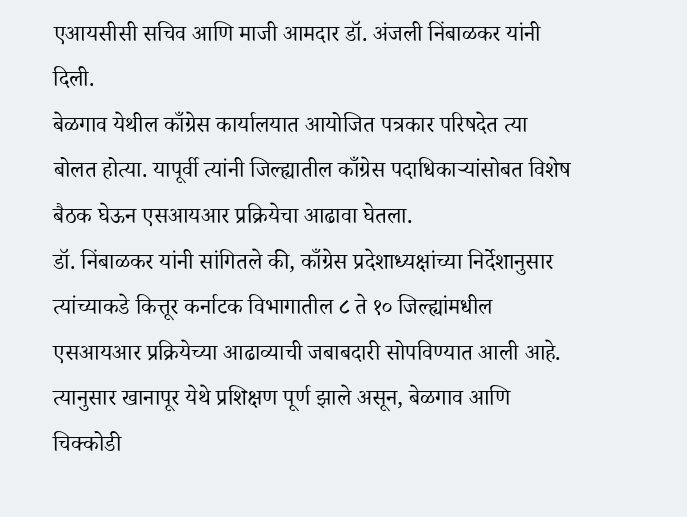एआयसीसी सचिव आणि माजी आमदार डॉ. अंजली निंबाळकर यांनी दिली.
बेळगाव येथील काँग्रेस कार्यालयात आयोजित पत्रकार परिषदेत त्या बोलत होत्या. यापूर्वी त्यांनी जिल्ह्यातील काँग्रेस पदाधिकाऱ्यांसोबत विशेष बैठक घेऊन एसआयआर प्रक्रियेचा आढावा घेतला.
डॉ. निंबाळकर यांनी सांगितले की, काँग्रेस प्रदेशाध्यक्षांच्या निर्देशानुसार त्यांच्याकडे कित्तूर कर्नाटक विभागातील ८ ते १० जिल्ह्यांमधील एसआयआर प्रक्रियेच्या आढाव्याची जबाबदारी सोपविण्यात आली आहे. त्यानुसार खानापूर येथे प्रशिक्षण पूर्ण झाले असून, बेळगाव आणि चिक्कोडी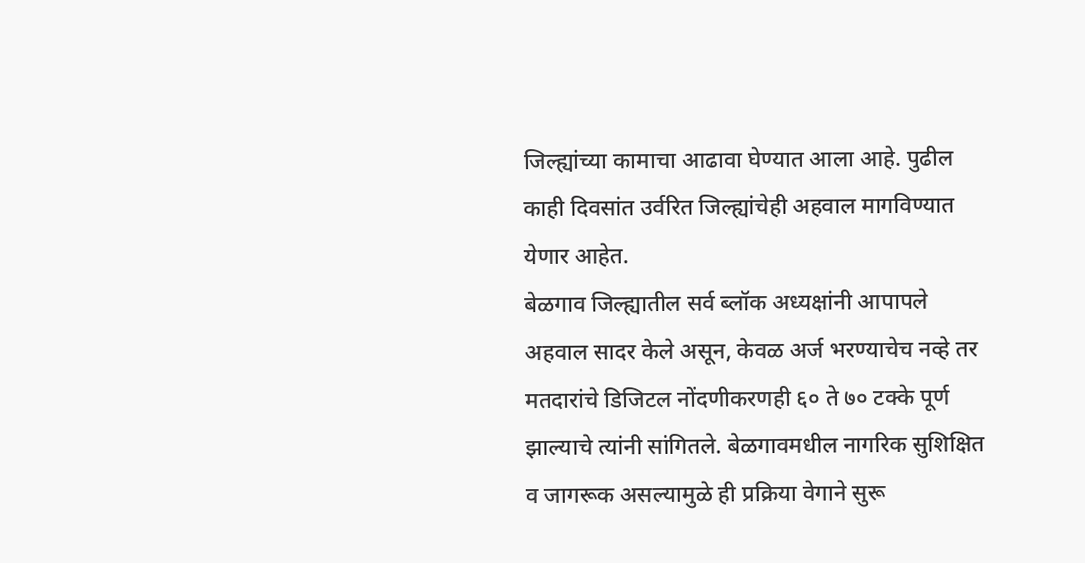जिल्ह्यांच्या कामाचा आढावा घेण्यात आला आहे. पुढील काही दिवसांत उर्वरित जिल्ह्यांचेही अहवाल मागविण्यात येणार आहेत.
बेळगाव जिल्ह्यातील सर्व ब्लॉक अध्यक्षांनी आपापले अहवाल सादर केले असून, केवळ अर्ज भरण्याचेच नव्हे तर मतदारांचे डिजिटल नोंदणीकरणही ६० ते ७० टक्के पूर्ण झाल्याचे त्यांनी सांगितले. बेळगावमधील नागरिक सुशिक्षित व जागरूक असल्यामुळे ही प्रक्रिया वेगाने सुरू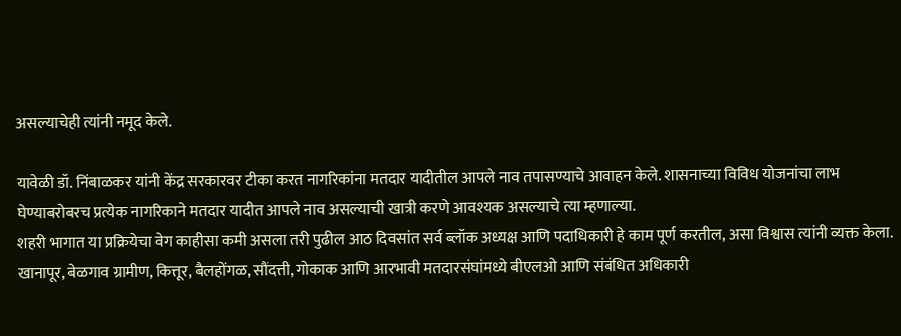असल्याचेही त्यांनी नमूद केले.

यावेळी डॉ. निंबाळकर यांनी केंद्र सरकारवर टीका करत नागरिकांना मतदार यादीतील आपले नाव तपासण्याचे आवाहन केले. शासनाच्या विविध योजनांचा लाभ घेण्याबरोबरच प्रत्येक नागरिकाने मतदार यादीत आपले नाव असल्याची खात्री करणे आवश्यक असल्याचे त्या म्हणाल्या.
शहरी भागात या प्रक्रियेचा वेग काहीसा कमी असला तरी पुढील आठ दिवसांत सर्व ब्लॉक अध्यक्ष आणि पदाधिकारी हे काम पूर्ण करतील, असा विश्वास त्यांनी व्यक्त केला. खानापूर, बेळगाव ग्रामीण, कित्तूर, बैलहोंगळ, सौंदत्ती, गोकाक आणि आरभावी मतदारसंघांमध्ये बीएलओ आणि संबंधित अधिकारी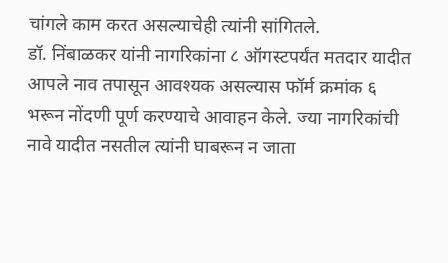चांगले काम करत असल्याचेही त्यांनी सांगितले.
डॉ. निंबाळकर यांनी नागरिकांना ८ ऑगस्टपर्यंत मतदार यादीत आपले नाव तपासून आवश्यक असल्यास फॉर्म क्रमांक ६ भरून नोंदणी पूर्ण करण्याचे आवाहन केले. ज्या नागरिकांची नावे यादीत नसतील त्यांनी घाबरून न जाता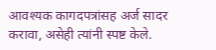आवश्यक कागदपत्रांसह अर्ज सादर करावा, असेही त्यांनी स्पष्ट केले.